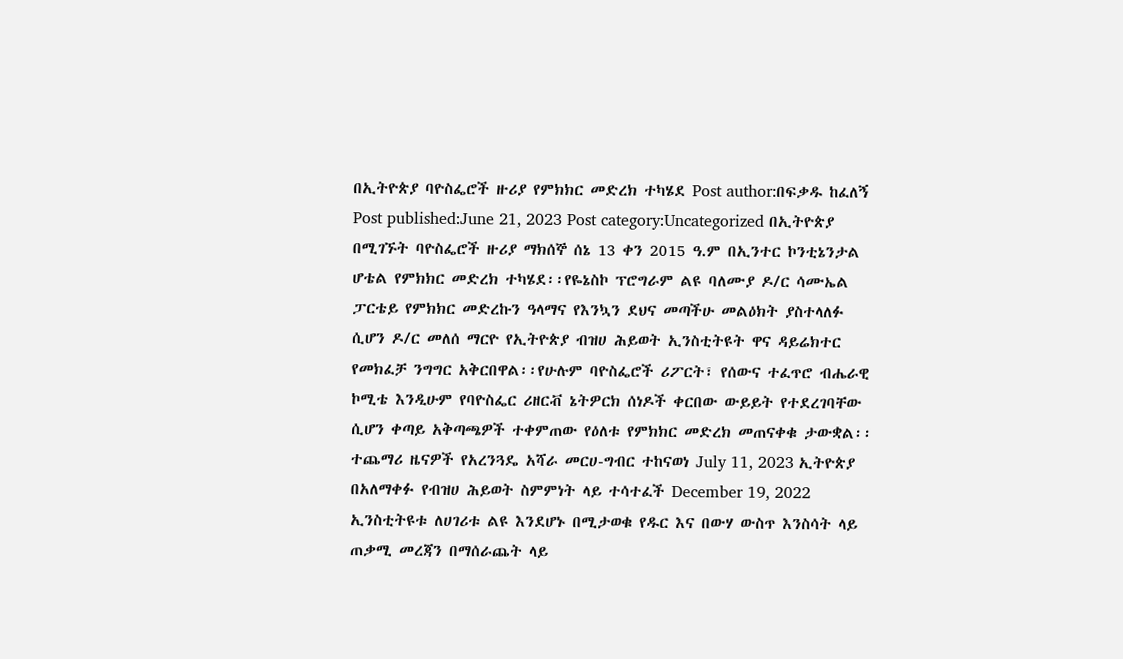በኢትዮጵያ ባዮስፌሮች ዙሪያ የምክክር መድረክ ተካሄደ Post author:በፍቃዱ ከፈለኝ Post published:June 21, 2023 Post category:Uncategorized በኢትዮጵያ በሚገኙት ባዮስፌሮች ዙሪያ ማክሰኞ ሰኔ 13 ቀን 2015 ዓ.ም በኢንተር ኮንቲኔንታል ሆቴል የምክክር መድረክ ተካሄደ፡፡የዬኔስኮ ፕሮግራም ልዩ ባለሙያ ዶ/ር ሳሙኤል ፓርቴይ የምክክር መድረኩን ዓላማና የእንኳን ደህና መጣችሁ መልዕክት ያስተላለፉ ሲሆን ዶ/ር መለሰ ማርዮ የኢትዮጵያ ብዝሀ ሕይወት ኢንስቲትዩት ዋና ዳይሬክተር የመክፈቻ ንግግር አቅርበዋል፡፡የሁሉም ባዮስፌሮች ሪፖርት፣ የሰውና ተፈጥሮ ብሔራዊ ኮሚቴ እንዲሁም የባዮስፌር ሪዘርቭ ኔትዎርክ ሰነዶች ቀርበው ውይይት የተደረገባቸው ሲሆን ቀጣይ አቅጣጫዎች ተቀምጠው የዕለቱ የምክክር መድረክ መጠናቀቁ ታውቋል፡፡ ተጨማሪ ዜናዎች የአረንጓዴ አሻራ መርሀ-ግብር ተከናወነ July 11, 2023 ኢትዮጵያ በአለማቀፉ የብዝሀ ሕይወት ስምምነት ላይ ተሳተፈች December 19, 2022 ኢንስቲትዩቱ ለሀገሪቱ ልዩ እንደሆኑ በሚታወቁ የዱር እና በውሃ ውስጥ እንስሳት ላይ ጠቃሚ መረጃን በማሰራጨት ላይ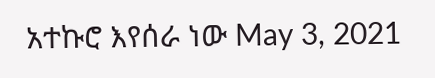አተኩሮ እየሰራ ነው May 3, 2021